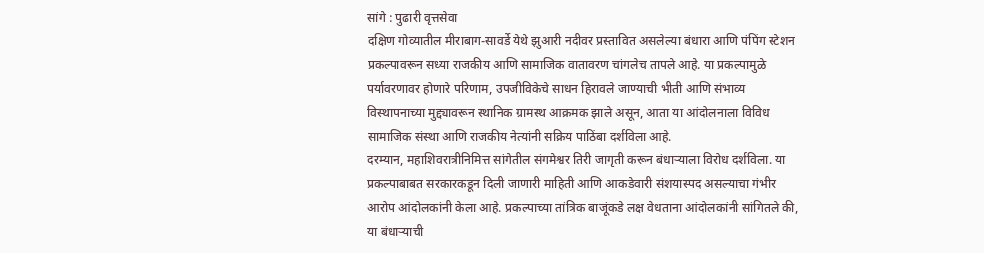सांगे : पुढारी वृत्तसेवा
दक्षिण गोव्यातील मीराबाग-सावर्डे येथे झुआरी नदीवर प्रस्तावित असलेल्या बंधारा आणि पंपिंग स्टेशन प्रकल्पावरून सध्या राजकीय आणि सामाजिक वातावरण चांगलेच तापले आहे. या प्रकल्पामुळे पर्यावरणावर होणारे परिणाम, उपजीविकेचे साधन हिरावले जाण्याची भीती आणि संभाव्य विस्थापनाच्या मुद्द्यावरून स्थानिक ग्रामस्थ आक्रमक झाले असून, आता या आंदोलनाला विविध सामाजिक संस्था आणि राजकीय नेत्यांनी सक्रिय पाठिंबा दर्शविला आहे.
दरम्यान, महाशिवरात्रीनिमित्त सांगेतील संगमेश्वर तिरी जागृती करून बंधाऱ्याला विरोध दर्शविला. या प्रकल्पाबाबत सरकारकडून दिली जाणारी माहिती आणि आकडेवारी संशयास्पद असल्याचा गंभीर आरोप आंदोलकांनी केला आहे. प्रकल्पाच्या तांत्रिक बाजूंकडे लक्ष वेधताना आंदोलकांनी सांगितले की, या बंधाऱ्याची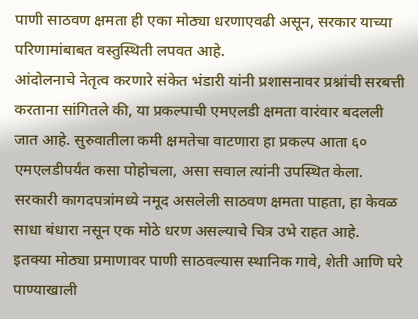पाणी साठवण क्षमता ही एका मोठ्या धरणाएवढी असून, सरकार याच्या परिणामांबाबत वस्तुस्थिती लपवत आहे.
आंदोलनाचे नेतृत्व करणारे संकेत भंडारी यांनी प्रशासनावर प्रश्नांची सरबत्ती करताना सांगितले की, या प्रकल्पाची एमएलडी क्षमता वारंवार बदलली जात आहे. सुरुवातीला कमी क्षमतेचा वाटणारा हा प्रकल्प आता ६० एमएलडीपर्यंत कसा पोहोचला, असा सवाल त्यांनी उपस्थित केला. सरकारी कागदपत्रांमध्ये नमूद असलेली साठवण क्षमता पाहता, हा केवळ साधा बंधारा नसून एक मोठे धरण असल्याचे चित्र उभे राहत आहे.
इतक्या मोठ्या प्रमाणावर पाणी साठवल्यास स्थानिक गावे, शेती आणि घरे पाण्याखाली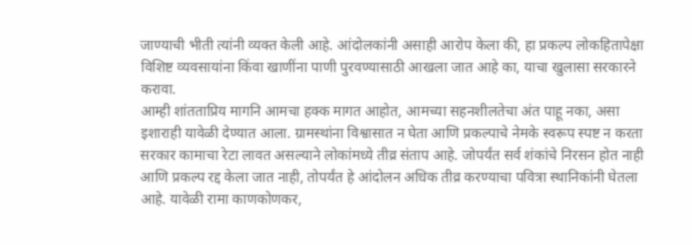जाण्याची भीती त्यांनी व्यक्त केली आहे. आंदोलकांनी असाही आरोप केला की, हा प्रकल्प लोकहितापेक्षा विशिष्ट व्यवसायांना किंवा खाणींना पाणी पुरवण्यासाठी आखला जात आहे का, याचा खुलासा सरकारने करावा.
आम्ही शांतताप्रिय मागनि आमचा हक्क मागत आहोत, आमच्या सहनशीलतेचा अंत पाहू नका, असा इशाराही यावेळी देण्यात आला. ग्रामस्थांना विश्वासात न घेता आणि प्रकल्पाचे नेमके स्वरूप स्पष्ट न करता सरकार कामाचा रेटा लावत असल्याने लोकांमध्ये तीव्र संताप आहे. जोपर्यंत सर्व शंकांचे निरसन होत नाही आणि प्रकल्प रद्द केला जात नाही, तोपर्यंत हे आंदोलन अधिक तीव्र करण्याचा पवित्रा स्थानिकांनी घेतला आहे. यावेळी रामा काणकोणकर,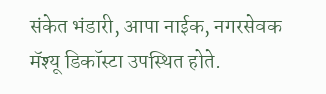संकेत भंडारी, आपा नाईक, नगरसेवक मॅश्यू डिकॉस्टा उपस्थित होते.